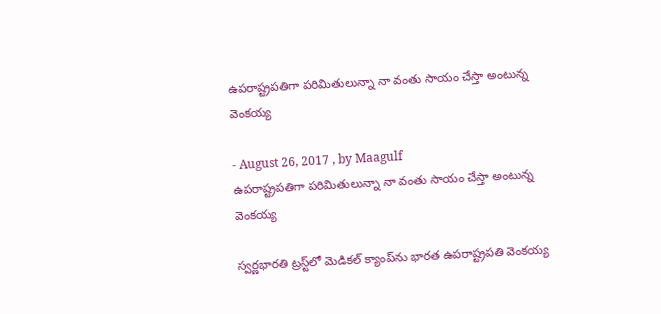ఉపరాష్ట్రపతిగా పరిమితులున్నా నా వంతు సాయం చేస్తా అంటున్న వెంకయ్య

- August 26, 2017 , by Maagulf
ఉపరాష్ట్రపతిగా పరిమితులున్నా నా వంతు సాయం చేస్తా అంటున్న వెంకయ్య

స్వర్ణభారతి ట్రస్ట్‌లో మెడికల్ క్యాంప్‌ను భారత ఉపరాష్ట్రపతి వెంకయ్య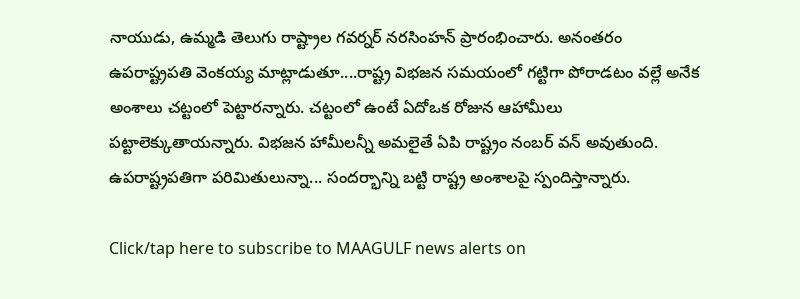నాయుడు, ఉమ్మడి తెలుగు రాష్ట్రాల గవర్నర్ నరసింహన్ ప్రారంభించారు. అనంతరం ఉపరాష్ట్రపతి వెంకయ్య మాట్లాడుతూ....రాష్ట్ర విభజన సమయంలో గట్టిగా పోరాడటం వల్లే అనేక అంశాలు చట్టంలో పెట్టారన్నారు. చట్టంలో ఉంటే ఏదోఒక రోజున ఆహామీలు పట్టాలెక్కుతాయన్నారు. విభజన హామీలన్నీ అమలైతే ఏపి రాష్ట్రం నంబర్ వన్ అవుతుంది. ఉపరాష్ట్రపతిగా పరిమితులున్నా... సందర్భాన్ని బట్టి రాష్ట్ర అంశాలపై స్పందిస్తాన్నారు.

Click/tap here to subscribe to MAAGULF news alerts on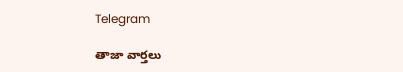Telegram

తాజా వార్తలు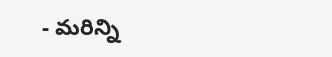- మరిన్ని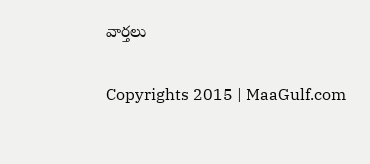వార్తలు

Copyrights 2015 | MaaGulf.com